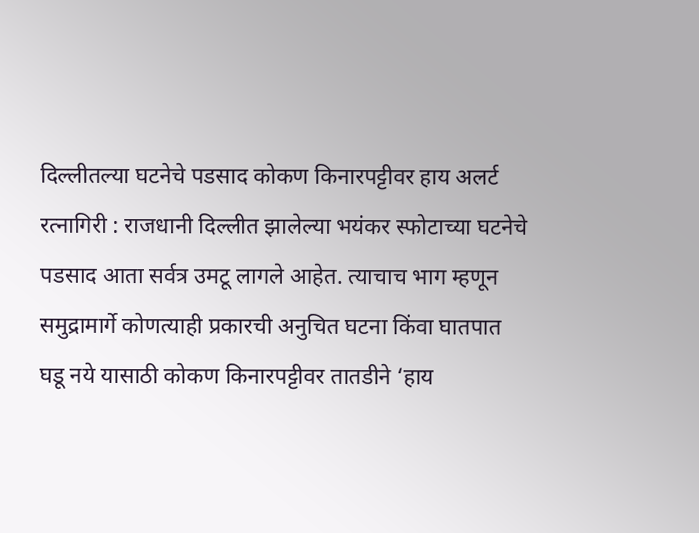दिल्लीतल्या घटनेचे पडसाद कोकण किनारपट्टीवर हाय अलर्ट
रत्नागिरी : राजधानी दिल्लीत झालेल्या भयंकर स्फोटाच्या घटनेचे पडसाद आता सर्वत्र उमटू लागले आहेत. त्याचाच भाग म्हणून समुद्रामार्गे कोणत्याही प्रकारची अनुचित घटना किंवा घातपात घडू नये यासाठी कोकण किनारपट्टीवर तातडीने ‘हाय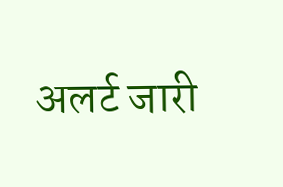अलर्ट जारी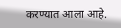करण्यात आला आहे.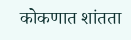कोकणात शांतता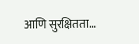आणि सुरक्षितता…